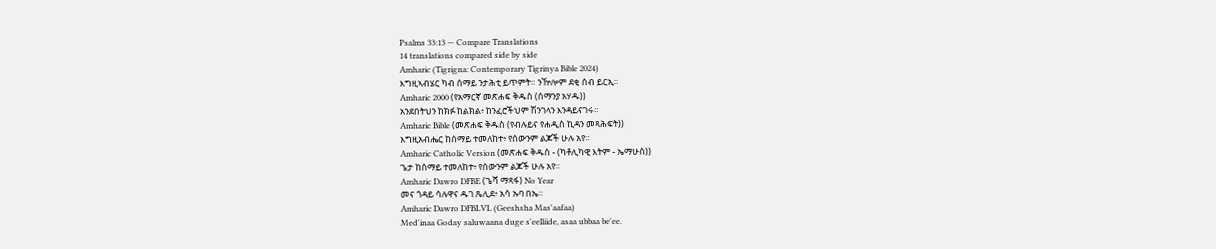Psalms 33:13 — Compare Translations
14 translations compared side by side
Amharic (Tigrigna: Contemporary Tigrinya Bible 2024)
እግዚኣብሄር ካብ ሰማይ ንታሕቲ ይጥምት። ንዅሎም ደቂ ሰብ ይርኢ።
Amharic 2000 (የአማርኛ መጽሐፍ ቅዱስ (ሰማንያ አሃዱ))
አንደበትህን ከክፉ ከልክል፥ ከንፈሮችህም ሽንገላን እንዳይናገሩ።
Amharic Bible (መጽሐፍ ቅዱስ (የብሉይና የሐዲስ ኪዳን መጻሕፍት))
እግዚአብሔር ከሰማይ ተመለከተ፥ የሰውንም ልጆች ሁሉ አየ።
Amharic Catholic Version (መጽሐፍ ቅዱስ - (ካቶሊካዊ እትም - ኤማሁስ))
ጌታ ከሰማይ ተመለከተ፥ የሰውንም ልጆች ሁሉ አየ።
Amharic Dawro DFBE (ጌሻ ማጻፋ) No Year
መና ጎዳይ ሳሉዋና ዱገ ጼሊደ፥ አሳ ኡባ በኤ።
Amharic Dawro DFBLVL (Geeshsha Mas'aafaa)
Med'inaa Goday saluwaana duge s'eelliide, asaa ubbaa be'ee.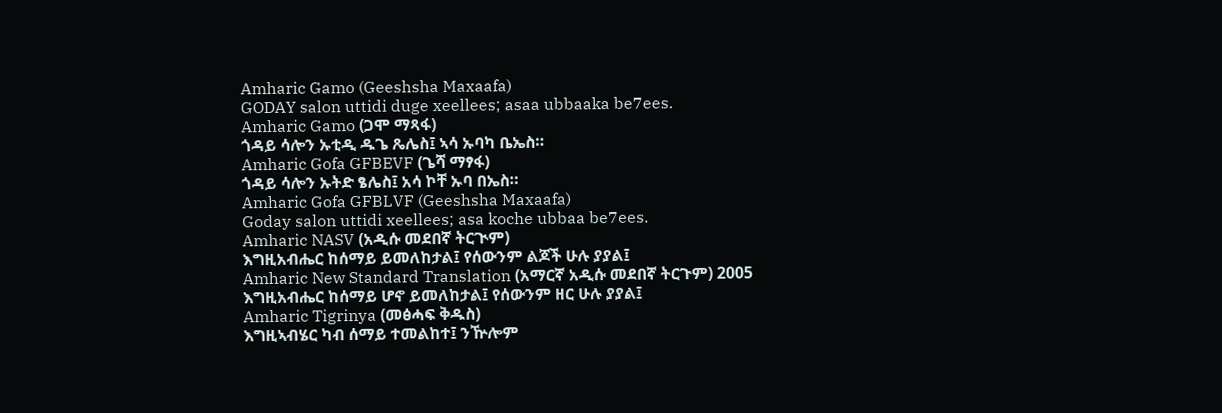Amharic Gamo (Geeshsha Maxaafa)
GODAY salon uttidi duge xeellees; asaa ubbaaka be7ees.
Amharic Gamo (ጋሞ ማጻፋ)
ጎዳይ ሳሎን ኡቲዲ ዱጌ ጼሌስ፤ ኣሳ ኡባካ ቤኤስ።
Amharic Gofa GFBEVF (ጌሻ ማፃፋ)
ጎዳይ ሳሎን ኡትድ ፄሌስ፤ አሳ ኮቸ ኡባ በኤስ።
Amharic Gofa GFBLVF (Geeshsha Maxaafa)
Goday salon uttidi xeellees; asa koche ubbaa be7ees.
Amharic NASV (አዲሱ መደበኛ ትርጒም)
እግዚአብሔር ከሰማይ ይመለከታል፤ የሰውንም ልጆች ሁሉ ያያል፤
Amharic New Standard Translation (አማርኛ አዲሱ መደበኛ ትርጉም) 2005
እግዚአብሔር ከሰማይ ሆኖ ይመለከታል፤ የሰውንም ዘር ሁሉ ያያል፤
Amharic Tigrinya (መፅሓፍ ቅዱስ)
እግዚኣብሄር ካብ ሰማይ ተመልከተ፤ ንዅሎም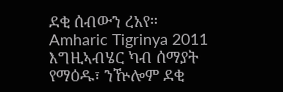ደቂ ሰብውን ረአየ።
Amharic Tigrinya 2011
እግዚኣብሄር ካብ ሰማያት የማዕዱ፣ ንዅሎም ደቂ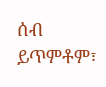ሰብ ይጥምቶም፣